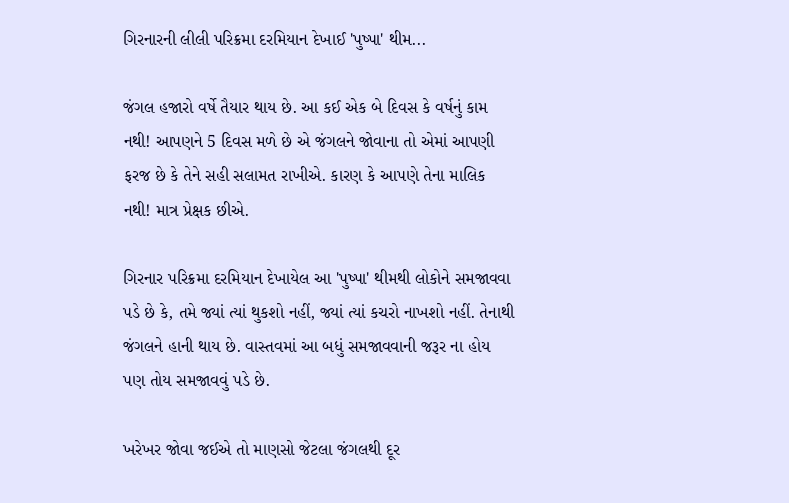ગિરનારની લીલી પરિક્રમા દરમિયાન દેખાઈ 'પુષ્પા' થીમ...

જંગલ હજારો વર્ષે તૈયાર થાય છે. આ કઈ એક બે દિવસ કે વર્ષનું કામ નથી! આપણને 5 દિવસ મળે છે એ જંગલને જોવાના તો એમાં આપણી ફરજ છે કે તેને સહી સલામત રાખીએ. કારણ કે આપણે તેના માલિક નથી! માત્ર પ્રેક્ષક છીએ.

ગિરનાર પરિક્રમા દરમિયાન દેખાયેલ આ 'પુષ્પા' થીમથી લોકોને સમજાવવા પડે છે કે, તમે જ્યાં ત્યાં થુકશો નહીં, જ્યાં ત્યાં કચરો નાખશો નહીં. તેનાથી જંગલને હાની થાય છે. વાસ્તવમાં આ બધું સમજાવવાની જરૂર ના હોય પણ તોય સમજાવવું પડે છે.

ખરેખર જોવા જઈએ તો માણસો જેટલા જંગલથી દૂર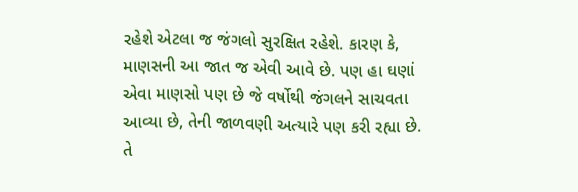રહેશે એટલા જ જંગલો સુરક્ષિત રહેશે. કારણ કે, માણસની આ જાત જ એવી આવે છે. પણ હા ઘણાં એવા માણસો પણ છે જે વર્ષોથી જંગલને સાચવતા આવ્યા છે, તેની જાળવણી અત્યારે પણ કરી રહ્યા છે. તે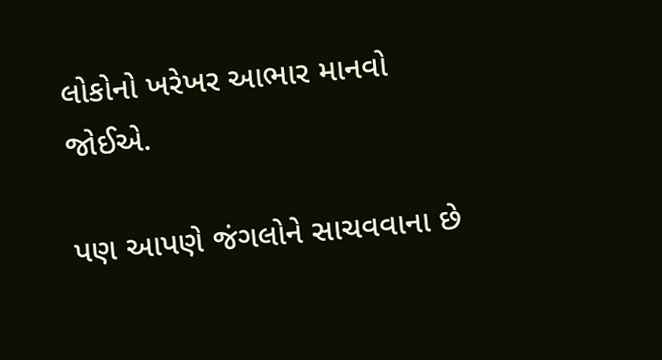લોકોનો ખરેખર આભાર માનવો જોઈએ.

પણ આપણે જંગલોને સાચવવાના છે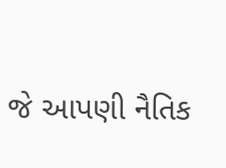જે આપણી નૈતિક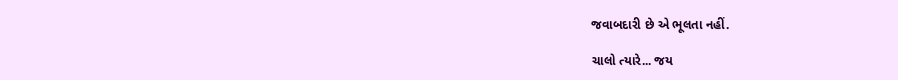જવાબદારી છે એ ભૂલતા નહીં.

ચાલો ત્યારે... જય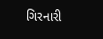ગિરનારી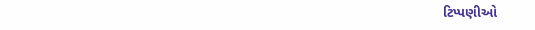ટિપ્પણીઓ